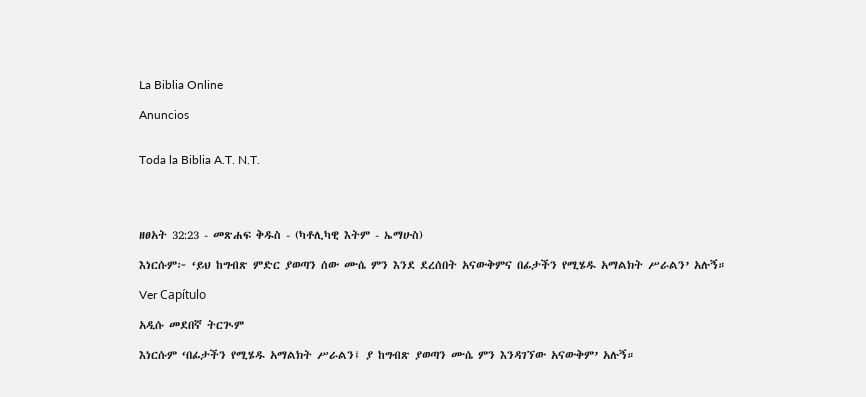La Biblia Online

Anuncios


Toda la Biblia A.T. N.T.




ዘፀአት 32:23 - መጽሐፍ ቅዱስ - (ካቶሊካዊ እትም - ኤማሁስ)

እነርሱም፦ ‘ይህ ከግብጽ ምድር ያወጣን ሰው ሙሴ ምን እንደ ደረሰበት አናውቅምና በፊታችን የሚሄዱ አማልክት ሥራልን’ አሉኝ።

Ver Capítulo

አዲሱ መደበኛ ትርጒም

እነርሱም ‘በፊታችን የሚሄዱ አማልክት ሥራልን፤ ያ ከግብጽ ያወጣን ሙሴ ምን እንዳገኘው አናውቅም’ አሉኝ።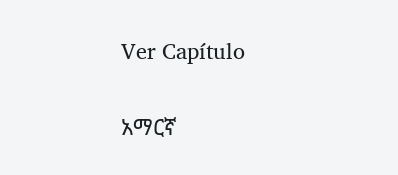Ver Capítulo

አማርኛ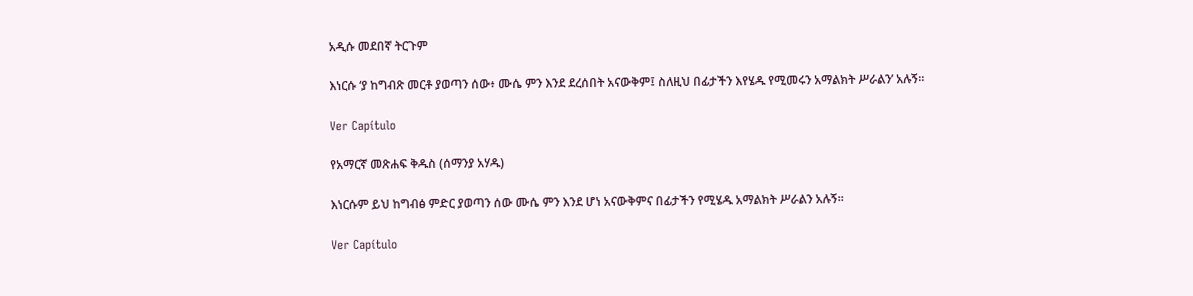አዲሱ መደበኛ ትርጉም

እነርሱ ‘ያ ከግብጽ መርቶ ያወጣን ሰው፥ ሙሴ ምን እንደ ደረሰበት አናውቅም፤ ስለዚህ በፊታችን እየሄዱ የሚመሩን አማልክት ሥራልን’ አሉኝ።

Ver Capítulo

የአማርኛ መጽሐፍ ቅዱስ (ሰማንያ አሃዱ)

እነርሱም ይህ ከግብፅ ምድር ያወጣን ሰው ሙሴ ምን እንደ ሆነ አናውቅምና በፊታችን የሚሄዱ አማልክት ሥራልን አሉኝ።

Ver Capítulo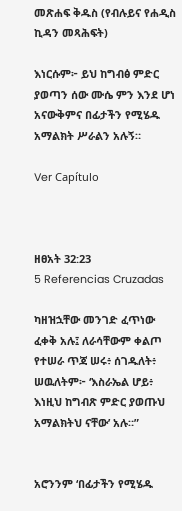መጽሐፍ ቅዱስ (የብሉይና የሐዲስ ኪዳን መጻሕፍት)

እነርሱም፦ ይህ ከግብፅ ምድር ያወጣን ሰው ሙሴ ምን እንደ ሆነ አናውቅምና በፊታችን የሚሄዱ አማልክት ሥራልን አሉኝ።

Ver Capítulo



ዘፀአት 32:23
5 Referencias Cruzadas

ካዘዝኋቸው መንገድ ፈጥነው ፈቀቅ አሉ፤ ለራሳቸውም ቀልጦ የተሠራ ጥጃ ሠሩ፥ ሰገዱለት፥ ሠዉለትም፦ ‘እስራኤል ሆይ፥ እነዚህ ከግብጽ ምድር ያወጡህ አማልክትህ ናቸው’ አሉ።”


አሮንንም ‘በፊታችን የሚሄዱ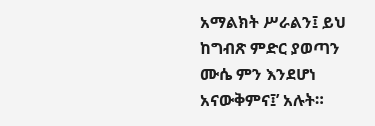አማልክት ሥራልን፤ ይህ ከግብጽ ምድር ያወጣን ሙሴ ምን እንደሆነ አናውቅምና፤’ አሉት።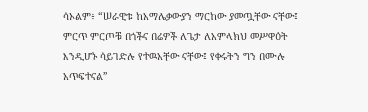ሳኦልም፥ “ሠራዊቱ ከአማሌቃውያን ማርከው ያመጧቸው ናቸው፤ ምርጥ ምርጦቹ በጎችና በሬዎች ለጌታ ለአምላክህ መሥዋዕት እንዲሆኑ ሳይገድሉ የተዉአቸው ናቸው፤ የቀሩትን ግን በሙሉ አጥፍተናል”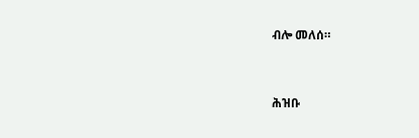ብሎ መለሰ።


ሕዝቡ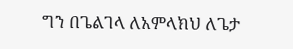ግን በጌልገላ ለአምላክህ ለጌታ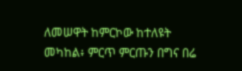ለመሠዋት ከምርኮው ከተለዩት መካከል፥ ምርጥ ምርጡን በግና በሬ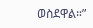ወስደዋል።”